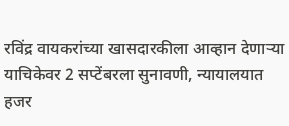रविंद्र वायकरांच्या खासदारकीला आव्हान देणाऱ्या याचिकेवर 2 सप्टेंबरला सुनावणी, न्यायालयात हजर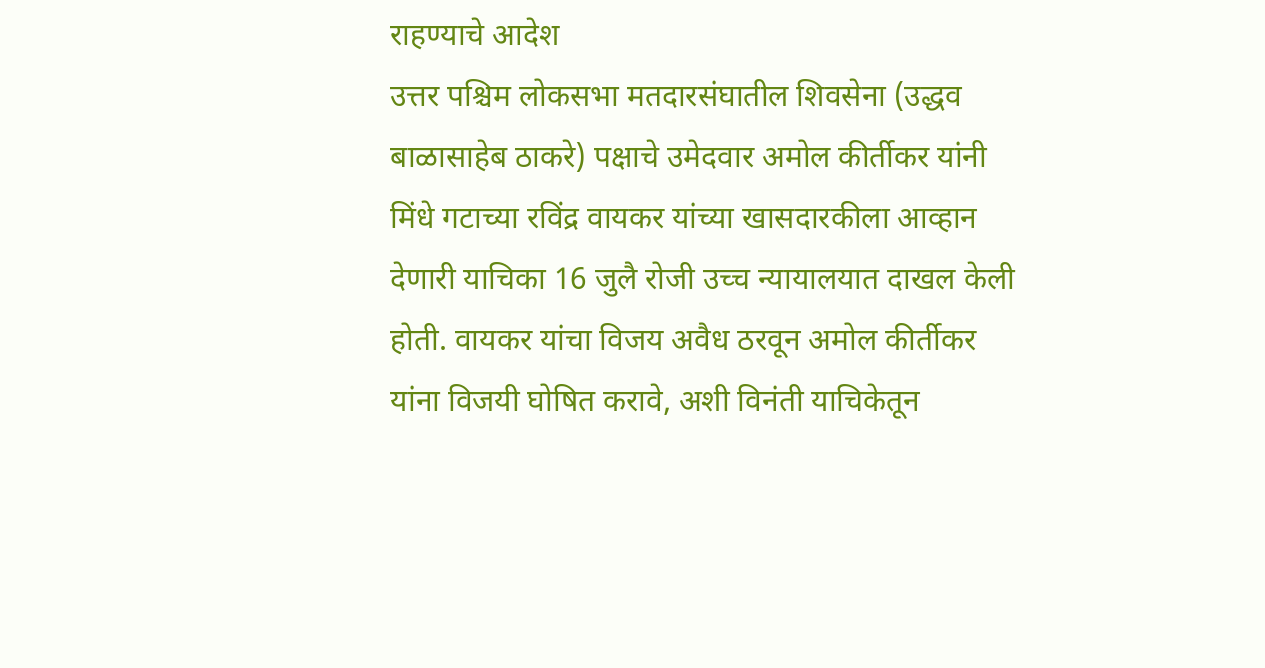राहण्याचे आदेश
उत्तर पश्चिम लोकसभा मतदारसंघातील शिवसेना (उद्धव बाळासाहेब ठाकरे) पक्षाचे उमेदवार अमोल कीर्तीकर यांनी मिंधे गटाच्या रविंद्र वायकर यांच्या खासदारकीला आव्हान देणारी याचिका 16 जुलै रोजी उच्च न्यायालयात दाखल केली होती. वायकर यांचा विजय अवैध ठरवून अमोल कीर्तीकर यांना विजयी घोषित करावे, अशी विनंती याचिकेतून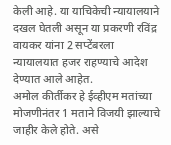केली आहे. या याचिकेची न्यायालयाने दखल घेतली असून या प्रकरणी रविंद्र वायकर यांना 2 सप्टेंबरला न्यायालयात हजर राहण्याचे आदेश देण्यात आले आहेत.
अमोल कीर्तीकर हे ईव्हीएम मतांच्या मोजणीनंतर 1 मताने विजयी झाल्याचे जाहीर केले होते. असे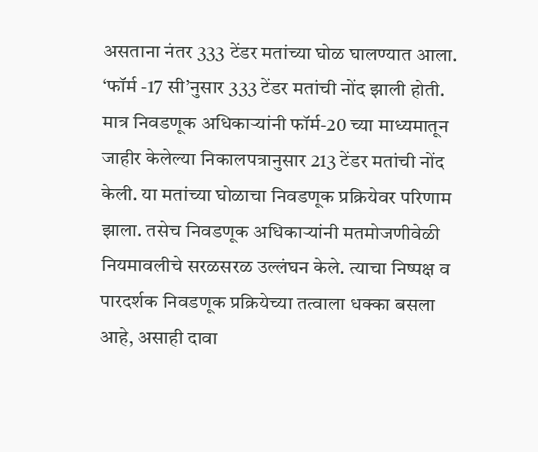असताना नंतर 333 टेंडर मतांच्या घोळ घालण्यात आला. ‘फॉर्म -17 सी’नुसार 333 टेंडर मतांची नोंद झाली होती. मात्र निवडणूक अधिकाऱ्यांनी फॉर्म-20 च्या माध्यमातून जाहीर केलेल्या निकालपत्रानुसार 213 टेंडर मतांची नोंद केली. या मतांच्या घोळाचा निवडणूक प्रक्रियेवर परिणाम झाला. तसेच निवडणूक अधिकाऱ्यांनी मतमोजणीवेळी नियमावलीचे सरळसरळ उल्लंघन केले. त्याचा निष्पक्ष व पारदर्शक निवडणूक प्रक्रियेच्या तत्वाला धक्का बसला आहे, असाही दावा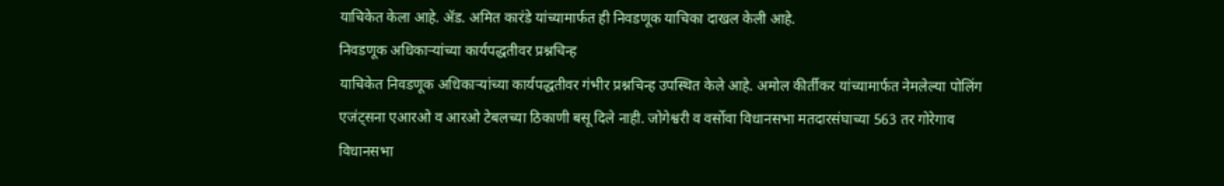याचिकेत केला आहे. ॲड. अमित कारंडे यांच्यामार्फत ही निवडणूक याचिका दाखल केली आहे.
निवडणूक अधिकाऱ्यांच्या कार्यपद्धतीवर प्रश्नचिन्ह
याचिकेत निवडणूक अधिकाऱ्यांच्या कार्यपद्धतीवर गंभीर प्रश्नचिन्ह उपस्थित केले आहे. अमोल कीर्तीकर यांच्यामार्फत नेमलेल्या पोलिंग एजंट्सना एआरओ व आरओ टेबलच्या ठिकाणी बसू दिले नाही. जोगेश्वरी व वर्सोवा विधानसभा मतदारसंघाच्या 563 तर गोरेगाव विधानसभा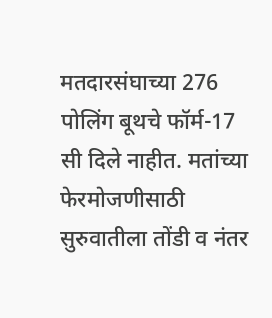मतदारसंघाच्या 276 पोलिंग बूथचे फॉर्म-17 सी दिले नाहीत. मतांच्या फेरमोजणीसाठी सुरुवातीला तोंडी व नंतर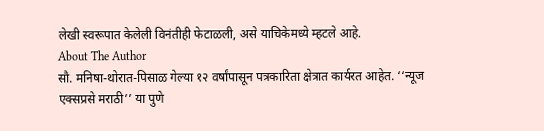लेखी स्वरूपात केलेली विनंतीही फेटाळली, असे याचिकेमध्ये म्हटले आहे.
About The Author
सौ. मनिषा-थोरात-पिसाळ गेल्या १२ वर्षांपासून पत्रकारिता क्षेत्रात कार्यरत आहेत. ‘‘न्यूज एक्सप्रसे मराठी’’ या पुणे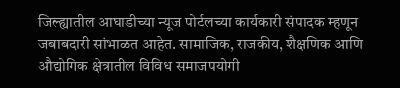जिल्ह्यातील आघाडीच्या न्यूज पोर्टलच्या कार्यकारी संपादक म्हणून जबाबदारी सांभाळत आहेत. सामाजिक, राजकीय, शैक्षणिक आणि औद्योगिक क्षेत्रातील विविध समाजपयोगी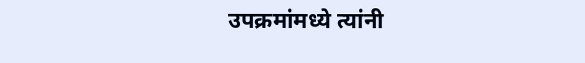उपक्रमांमध्ये त्यांनी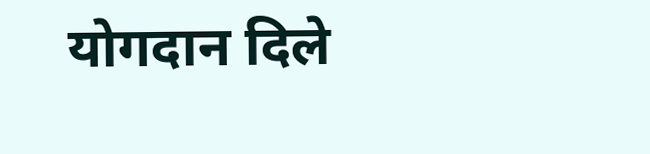योगदान दिले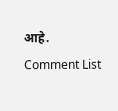आहे.
Comment List